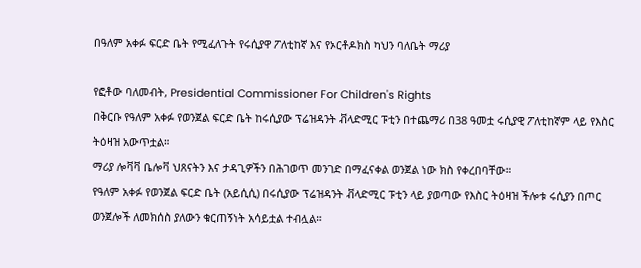በዓለም አቀፉ ፍርድ ቤት የሚፈለጉት የሩሲያዋ ፖለቲከኛ እና የኦርቶዶክስ ካህን ባለቤት ማሪያ

የፎቶው ባለመብት, Presidential Commissioner For Children's Rights
በቅርቡ የዓለም አቀፉ የወንጀል ፍርድ ቤት ከሩሲያው ፕሬዝዳንት ቭላድሚር ፑቲን በተጨማሪ በ38 ዓመቷ ሩሲያዊ ፖለቲከኛም ላይ የእስር ትዕዛዝ አውጥቷል።
ማሪያ ሎቫቫ ቤሎቫ ህጸናትን እና ታዳጊዎችን በሕገወጥ መንገድ በማፈናቀል ወንጀል ነው ክስ የቀረበባቸው።
የዓለም አቀፉ የወንጀል ፍርድ ቤት (አይሲሲ) በሩሲያው ፕሬዝዳንት ቭላድሚር ፑቲን ላይ ያወጣው የእስር ትዕዛዝ ችሎቱ ሩሲያን በጦር ወንጀሎች ለመክሰስ ያለውን ቁርጠኝነት አሳይቷል ተብሏል።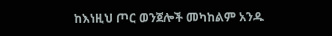ከእነዚህ ጦር ወንጀሎች መካከልም አንዱ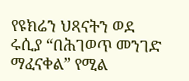የዩክሬን ህጻናትን ወደ ሩሲያ “በሕገወጥ መንገድ ማፈናቀል” የሚል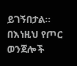ይገኝበታል።
በእነዚህ የጦር ወንጀሎች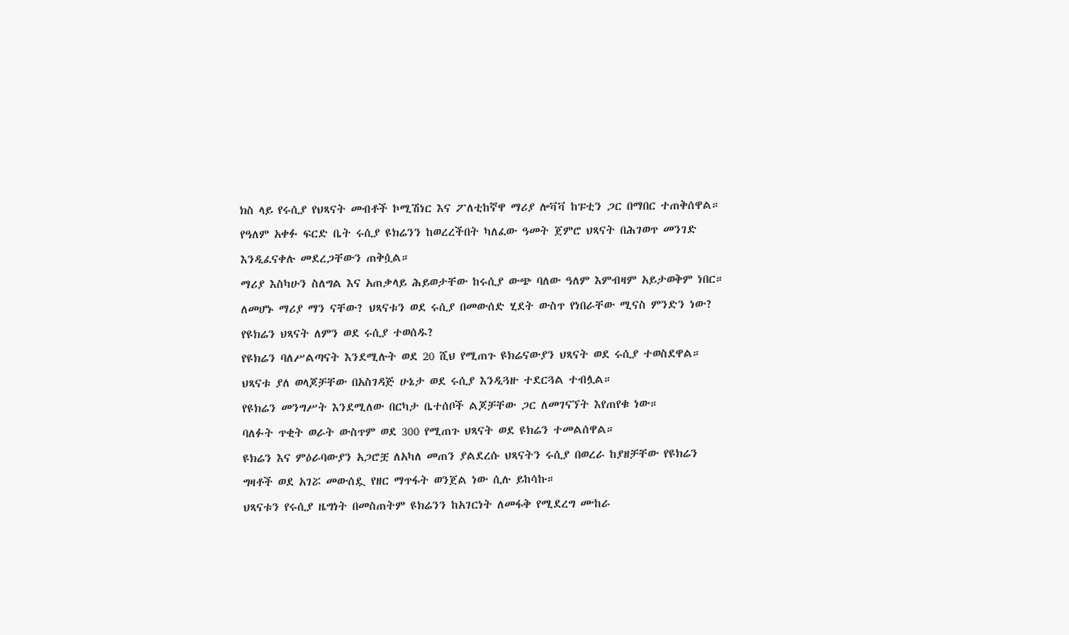ክስ ላይ የሩሲያ የህጻናት መብቶች ኮሚሽነር እና ፖለቲከኛዋ ማሪያ ሎቫቫ ከፑቲን ጋር በማበር ተጠቅሰዋል።
የዓለም አቀፉ ፍርድ ቤት ሩሲያ ዩክሬንን ከወረረችበት ካለፈው ዓመት ጀምሮ ህጻናት በሕገወጥ መንገድ እንዲፈናቀሉ መደረጋቸውን ጠቅሷል።
ማሪያ እስካሁን ስለግል እና አጠቃላይ ሕይወታቸው ከሩሲያ ውጭ ባለው ዓለም እምብዛም አይታወቅም ነበር።
ለመሆኑ ማሪያ ማን ናቸው? ህጻናቱን ወደ ሩሲያ በመውሰድ ሂደት ውስጥ የነበራቸው ሚናስ ምንድን ነው?
የዩክሬን ህጻናት ለምን ወደ ሩሲያ ተወሰዱ?
የዩክሬን ባለሥልጣናት እንደሚሉት ወደ 20 ሺህ የሚጠጉ ዩክሬናውያን ህጻናት ወደ ሩሲያ ተወስደዋል። ህጻናቱ ያለ ወላጆቻቸው በአስገዳጅ ሁኔታ ወደ ሩሲያ እንዲጓዙ ተደርጓል ተብሏል።
የዩክሬን መንግሥት እንደሚለው በርካታ ቤተሰቦች ልጆቻቸው ጋር ለመገናኘት እየጠየቁ ነው።
ባለፉት ጥቂት ወራት ውስጥም ወደ 300 የሚጠጉ ህጻናት ወደ ዩክሬን ተመልሰዋል።
ዩክሬን እና ምዕራባውያን አጋሮቿ ለአካለ መጠን ያልደረሱ ህጻናትን ሩሲያ በወረራ ከያዘቻቸው የዩክሬን ግዛቶች ወደ አገሯ መውሰዷ የዘር ማጥፋት ወንጀል ነው ሲሉ ይከሳኩ።
ህጻናቱን የሩሲያ ዜግነት በመስጠትም ዩክሬንን ከአገርነት ለመፋቅ የሚደረግ ሙከራ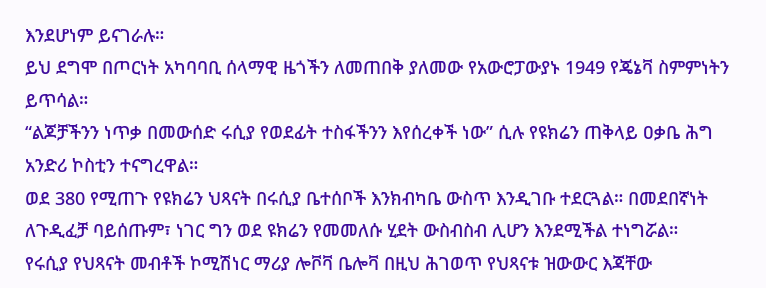እንደሆነም ይናገራሉ።
ይህ ደግሞ በጦርነት አካባባቢ ሰላማዊ ዜጎችን ለመጠበቅ ያለመው የአውሮፓውያኑ 1949 የጄኔቫ ስምምነትን ይጥሳል።
“ልጆቻችንን ነጥቃ በመውሰድ ሩሲያ የወደፊት ተስፋችንን እየሰረቀች ነው” ሲሉ የዩክሬን ጠቅላይ ዐቃቤ ሕግ አንድሪ ኮስቲን ተናግረዋል።
ወደ 380 የሚጠጉ የዩክሬን ህጻናት በሩሲያ ቤተሰቦች እንክብካቤ ውስጥ እንዲገቡ ተደርጓል። በመደበኛነት ለጉዲፈቻ ባይሰጡም፣ ነገር ግን ወደ ዩክሬን የመመለሱ ሂደት ውስብስብ ሊሆን እንደሚችል ተነግሯል።
የሩሲያ የህጻናት መብቶች ኮሚሽነር ማሪያ ሎቮቫ ቤሎቫ በዚህ ሕገወጥ የህጻናቱ ዝውውር እጃቸው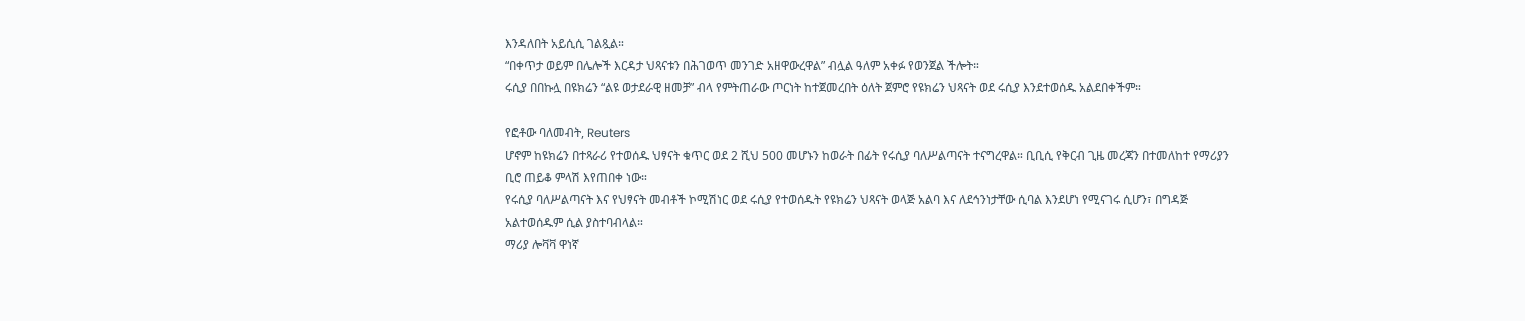እንዳለበት አይሲሲ ገልጿል።
“በቀጥታ ወይም በሌሎች እርዳታ ህጻናቱን በሕገወጥ መንገድ አዘዋውረዋል” ብሏል ዓለም አቀፉ የወንጀል ችሎት።
ሩሲያ በበኩሏ በዩክሬን “ልዩ ወታደራዊ ዘመቻ” ብላ የምትጠራው ጦርነት ከተጀመረበት ዕለት ጀምሮ የዩክሬን ህጻናት ወደ ሩሲያ እንደተወሰዱ አልደበቀችም።

የፎቶው ባለመብት, Reuters
ሆኖም ከዩክሬን በተጻራሪ የተወሰዱ ህፃናት ቁጥር ወደ 2 ሺህ 500 መሆኑን ከወራት በፊት የሩሲያ ባለሥልጣናት ተናግረዋል። ቢቢሲ የቅርብ ጊዜ መረጃን በተመለከተ የማሪያን ቢሮ ጠይቆ ምላሽ እየጠበቀ ነው።
የሩሲያ ባለሥልጣናት እና የህፃናት መብቶች ኮሚሽነር ወደ ሩሲያ የተወሰዱት የዩክሬን ህጻናት ወላጅ አልባ እና ለደኅንነታቸው ሲባል እንደሆነ የሚናገሩ ሲሆን፣ በግዳጅ አልተወሰዱም ሲል ያስተባብላል።
ማሪያ ሎቫቫ ዋነኛ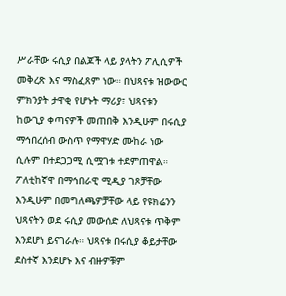ሥራቸው ሩሲያ በልጆች ላይ ያላትን ፖሊሲዎች መቅረጽ እና ማስፈጸም ነው። በህጻናቱ ዝውውር ምክንያት ታዋቂ የሆኑት ማሪያ፣ ህጻናቱን ከውጊያ ቀጣናዎች መጠበቅ እንዲሁም በሩሲያ ማኅበረሰብ ውስጥ የማዋሃድ ሙከራ ነው ሲሉም በተደጋጋሚ ሲሟገቱ ተደምጠዋል።
ፖለቲከኛዋ በማኅበራዊ ሚዲያ ገጾቻቸው እንዲሁም በመግለጫዎቻቸው ላይ የዩክሬንን ህጻናትን ወደ ሩሲያ መውሰድ ለህጻናቱ ጥቅም እንደሆነ ይናገራሉ። ህጻናቱ በሩሲያ ቆይታቸው ደስተኛ እንደሆኑ እና ብዙዎቹም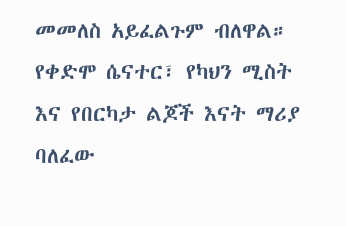መመለስ አይፈልጉም ብለዋል።
የቀድሞ ሴናተር፣ የካህን ሚስት እና የበርካታ ልጆች እናት ማሪያ
ባለፈው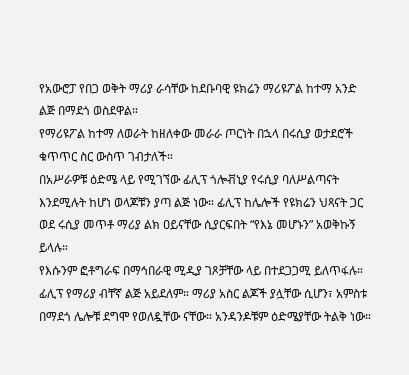የአውሮፓ የበጋ ወቅት ማሪያ ራሳቸው ከደቡባዊ ዩክሬን ማሪዩፖል ከተማ አንድ ልጅ በማደጎ ወስደዋል።
የማሪዩፖል ከተማ ለወራት ከዘለቀው መራራ ጦርነት በኋላ በሩሲያ ወታደሮች ቁጥጥር ስር ውስጥ ገብታለች።
በአሥራዎቹ ዕድሜ ላይ የሚገኘው ፊሊፕ ጎሎቭኒያ የሩሲያ ባለሥልጣናት እንደሚሉት ከሆነ ወላጆቹን ያጣ ልጅ ነው። ፊሊፕ ከሌሎች የዩክሬን ህጻናት ጋር ወደ ሩሲያ መጥቶ ማሪያ ልክ ዐይናቸው ሲያርፍበት “የእኔ መሆኑን” አወቅኩኝ ይላሉ።
የእሱንም ፎቶግራፍ በማኅበራዊ ሚዲያ ገጾቻቸው ላይ በተደጋጋሚ ይለጥፋሉ። ፊሊፕ የማሪያ ብቸኛ ልጅ አይደለም። ማሪያ አስር ልጆች ያሏቸው ሲሆን፣ አምስቱ በማደጎ ሌሎቹ ደግሞ የወለዷቸው ናቸው። አንዳንዶቹም ዕድሜያቸው ትልቅ ነው።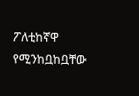ፖለቲከኛዋ የሚንከቧከቧቸው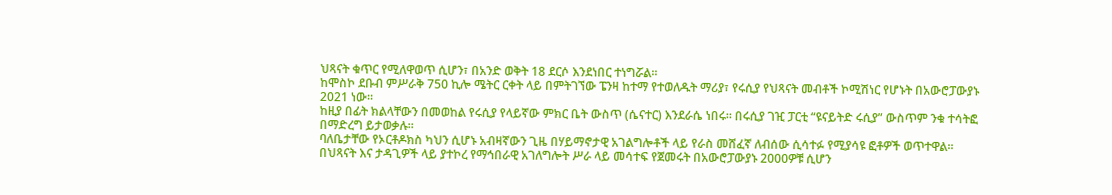ህጻናት ቁጥር የሚለዋወጥ ሲሆን፣ በአንድ ወቅት 18 ደርሶ እንደነበር ተነግሯል።
ከሞስኮ ደቡብ ምሥራቅ 750 ኪሎ ሜትር ርቀት ላይ በምትገኘው ፔንዛ ከተማ የተወለዱት ማሪያ፣ የሩሲያ የህጻናት መብቶች ኮሚሽነር የሆኑት በአውሮፓውያኑ 2021 ነው።
ከዚያ በፊት ክልላቸውን በመወከል የሩሲያ የላይኛው ምክር ቤት ውስጥ (ሴናተር) እንደራሴ ነበሩ። በሩሲያ ገዢ ፓርቲ “ዩናይትድ ሩሲያ” ውስጥም ንቁ ተሳትፎ በማድረግ ይታወቃሉ።
ባለቤታቸው የኦርቶዶክስ ካህን ሲሆኑ አብዛኛውን ጊዜ በሃይማኖታዊ አገልግሎቶች ላይ የራስ መሸፈኛ ለብሰው ሲሳተፉ የሚያሳዩ ፎቶዎች ወጥተዋል።
በህጻናት እና ታዳጊዎች ላይ ያተኮረ የማኅበራዊ አገለግሎት ሥራ ላይ መሳተፍ የጀመሩት በአውሮፓውያኑ 2000ዎቹ ሲሆን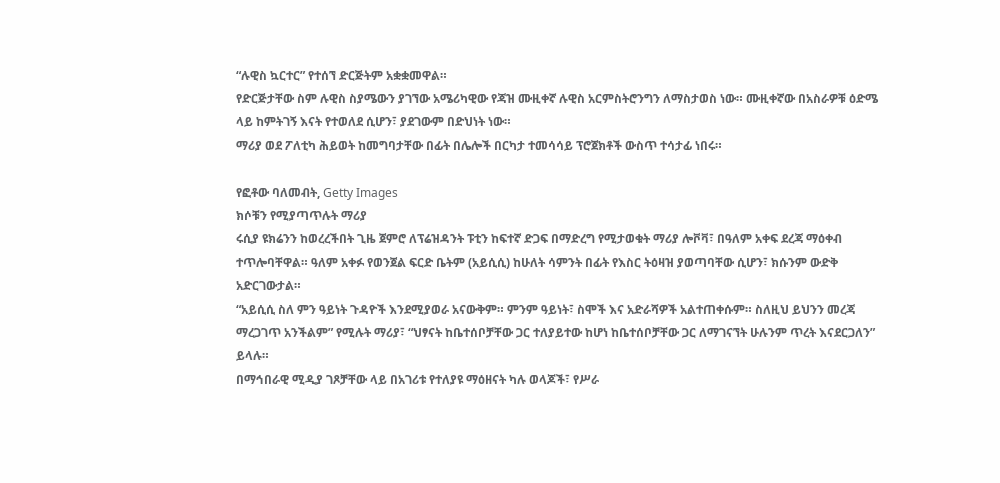“ሉዊስ ኳርተር” የተሰኘ ድርጅትም አቋቋመዋል።
የድርጅታቸው ስም ሉዊስ ስያሜውን ያገኘው አሜሪካዊው የጃዝ ሙዚቀኛ ሉዊስ አርምስትሮንግን ለማስታወስ ነው። ሙዚቀኛው በአስራዎቹ ዕድሜ ላይ ከምትገኝ እናት የተወለደ ሲሆን፣ ያደገውም በድህነት ነው።
ማሪያ ወደ ፖለቲካ ሕይወት ከመግባታቸው በፊት በሌሎች በርካታ ተመሳሳይ ፕሮጀክቶች ውስጥ ተሳታፊ ነበሩ።

የፎቶው ባለመብት, Getty Images
ክሶቹን የሚያጣጥሉት ማሪያ
ሩሲያ ዩክሬንን ከወረረችበት ጊዜ ጀምሮ ለፕሬዝዳንት ፑቲን ከፍተኛ ድጋፍ በማድረግ የሚታወቁት ማሪያ ሎቮቫ፣ በዓለም አቀፍ ደረጃ ማዕቀብ ተጥሎባቸዋል። ዓለም አቀፉ የወንጀል ፍርድ ቤትም (አይሲሲ) ከሁለት ሳምንት በፊት የእስር ትዕዛዝ ያወጣባቸው ሲሆን፣ ክሱንም ውድቅ አድርገውታል።
“አይሲሲ ስለ ምን ዓይነት ጉዳዮች እንደሚያወራ አናውቅም። ምንም ዓይነት፣ ስሞች እና አድራሻዎች አልተጠቀሱም። ስለዚህ ይህንን መረጃ ማረጋገጥ አንችልም” የሚሉት ማሪያ፣ “ህፃናት ከቤተሰቦቻቸው ጋር ተለያይተው ከሆነ ከቤተሰቦቻቸው ጋር ለማገናኘት ሁሉንም ጥረት እናደርጋለን” ይላሉ።
በማኅበራዊ ሚዲያ ገጾቻቸው ላይ በአገሪቱ የተለያዩ ማዕዘናት ካሉ ወላጆች፣ የሥራ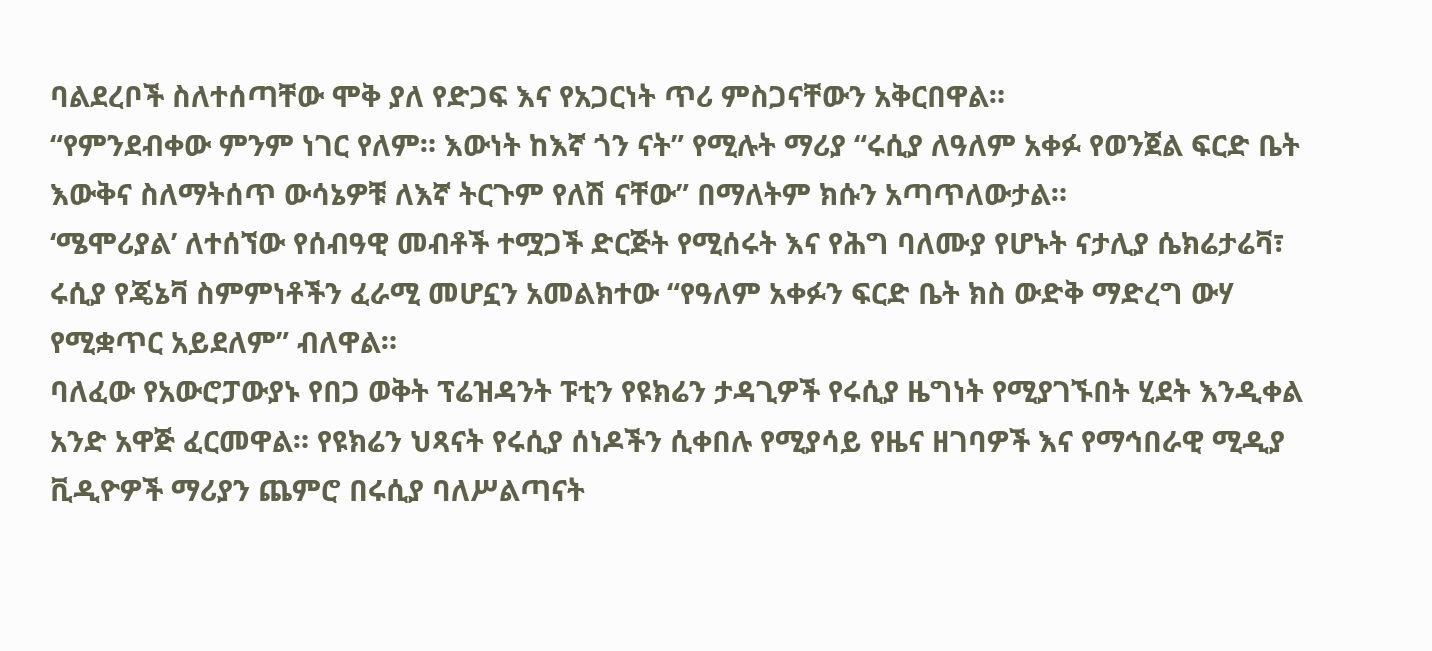ባልደረቦች ስለተሰጣቸው ሞቅ ያለ የድጋፍ እና የአጋርነት ጥሪ ምስጋናቸውን አቅርበዋል።
“የምንደብቀው ምንም ነገር የለም። እውነት ከእኛ ጎን ናት” የሚሉት ማሪያ “ሩሲያ ለዓለም አቀፉ የወንጀል ፍርድ ቤት እውቅና ስለማትሰጥ ውሳኔዎቹ ለእኛ ትርጉም የለሽ ናቸው” በማለትም ክሱን አጣጥለውታል።
‘ሜሞሪያል’ ለተሰኘው የሰብዓዊ መብቶች ተሟጋች ድርጅት የሚሰሩት እና የሕግ ባለሙያ የሆኑት ናታሊያ ሴክሬታሬቫ፣ ሩሲያ የጄኔቫ ስምምነቶችን ፈራሚ መሆኗን አመልክተው “የዓለም አቀፉን ፍርድ ቤት ክስ ውድቅ ማድረግ ውሃ የሚቋጥር አይደለም” ብለዋል።
ባለፈው የአውሮፓውያኑ የበጋ ወቅት ፕሬዝዳንት ፑቲን የዩክሬን ታዳጊዎች የሩሲያ ዜግነት የሚያገኙበት ሂደት እንዲቀል አንድ አዋጅ ፈርመዋል። የዩክሬን ህጻናት የሩሲያ ሰነዶችን ሲቀበሉ የሚያሳይ የዜና ዘገባዎች እና የማኅበራዊ ሚዲያ ቪዲዮዎች ማሪያን ጨምሮ በሩሲያ ባለሥልጣናት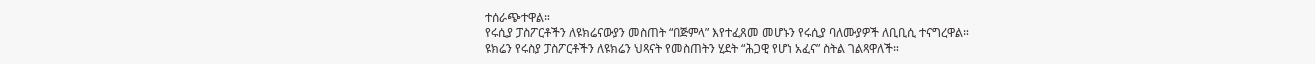ተሰራጭተዋል።
የሩሲያ ፓስፖርቶችን ለዩክሬናውያን መስጠት “በጅምላ” እየተፈጸመ መሆኑን የሩሲያ ባለሙያዎች ለቢቢሲ ተናግረዋል።
ዩክሬን የሩስያ ፓስፖርቶችን ለዩክሬን ህጻናት የመስጠትን ሂደት “ሕጋዊ የሆነ አፈና” ስትል ገልጻዋለች።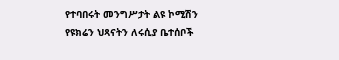የተባበሩት መንግሥታት ልዩ ኮሚሽን የዩክሬን ህጻናትን ለሩሲያ ቤተሰቦች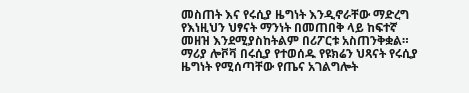መስጠት እና የሩሲያ ዜግነት እንዲኖራቸው ማድረግ የእነዚህን ህፃናት ማንነት በመጠበቅ ላይ ከፍተኛ መዘዝ እንደሚያስከትልም በሪፖርቱ አስጠንቅቋል።
ማሪያ ሎቮቫ በሩሲያ የተወሰዱ የዩክሬን ህጻናት የሩሲያ ዜግነት የሚሰጣቸው የጤና አገልግሎት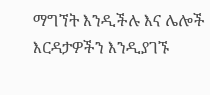ማግኘት እንዲችሉ እና ሌሎች እርዳታዎችን እንዲያገኙ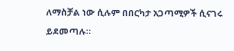ለማስቻል ነው ሲሉም በበርካታ አጋጣሚዎች ሲናገሩ ይደመጣሉ።